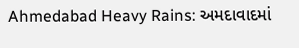Ahmedabad Heavy Rains: અમદાવાદમાં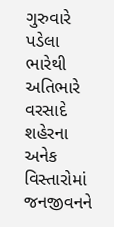ગુરુવારે પડેલા ભારેથી અતિભારે વરસાદે શહેરના અનેક વિસ્તારોમાં જનજીવનને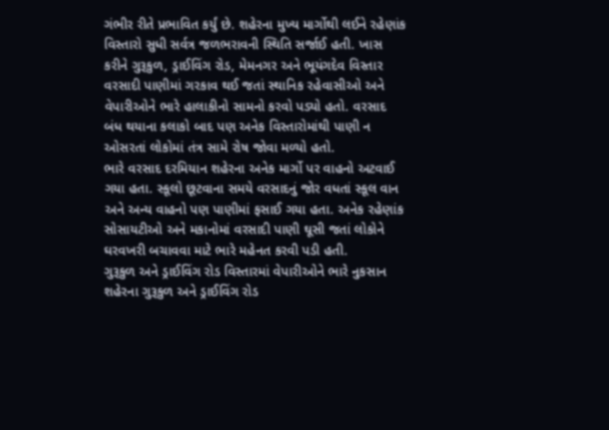ગંભીર રીતે પ્રભાવિત કર્યું છે. શહેરના મુખ્ય માર્ગોથી લઈને રહેણાંક વિસ્તારો સુધી સર્વત્ર જળભરાવની સ્થિતિ સર્જાઈ હતી. ખાસ કરીને ગુરૂકુળ, ડ્રાઈવિંગ રોડ, મેમનગર અને ભૂયંગદેવ વિસ્તાર વરસાદી પાણીમાં ગરકાવ થઈ જતાં સ્થાનિક રહેવાસીઓ અને વેપારીઓને ભારે હાલાકીનો સામનો કરવો પડ્યો હતો. વરસાદ બંધ થયાના કલાકો બાદ પણ અનેક વિસ્તારોમાંથી પાણી ન ઓસરતાં લોકોમાં તંત્ર સામે રોષ જોવા મળ્યો હતો.
ભારે વરસાદ દરમિયાન શહેરના અનેક માર્ગો પર વાહનો અટવાઈ ગયા હતા. સ્કૂલો છૂટવાના સમયે વરસાદનું જોર વધતાં સ્કૂલ વાન અને અન્ય વાહનો પણ પાણીમાં ફસાઈ ગયા હતા. અનેક રહેણાંક સોસાયટીઓ અને મકાનોમાં વરસાદી પાણી ઘૂસી જતાં લોકોને ઘરવખરી બચાવવા માટે ભારે મહેનત કરવી પડી હતી.
ગુરૂકુળ અને ડ્રાઈવિંગ રોડ વિસ્તારમાં વેપારીઓને ભારે નુકસાન
શહેરના ગુરૂકુળ અને ડ્રાઈવિંગ રોડ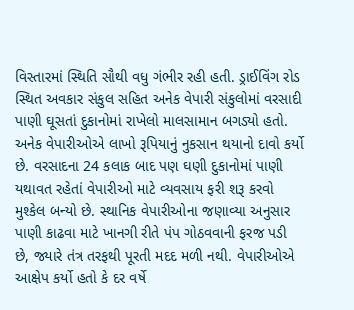વિસ્તારમાં સ્થિતિ સૌથી વધુ ગંભીર રહી હતી. ડ્રાઈવિંગ રોડ સ્થિત અવકાર સંકુલ સહિત અનેક વેપારી સંકુલોમાં વરસાદી પાણી ઘૂસતાં દુકાનોમાં રાખેલો માલસામાન બગડ્યો હતો. અનેક વેપારીઓએ લાખો રૂપિયાનું નુકસાન થયાનો દાવો કર્યો છે. વરસાદના 24 કલાક બાદ પણ ઘણી દુકાનોમાં પાણી યથાવત રહેતાં વેપારીઓ માટે વ્યવસાય ફરી શરૂ કરવો મુશ્કેલ બન્યો છે. સ્થાનિક વેપારીઓના જણાવ્યા અનુસાર પાણી કાઢવા માટે ખાનગી રીતે પંપ ગોઠવવાની ફરજ પડી છે, જ્યારે તંત્ર તરફથી પૂરતી મદદ મળી નથી. વેપારીઓએ આક્ષેપ કર્યો હતો કે દર વર્ષે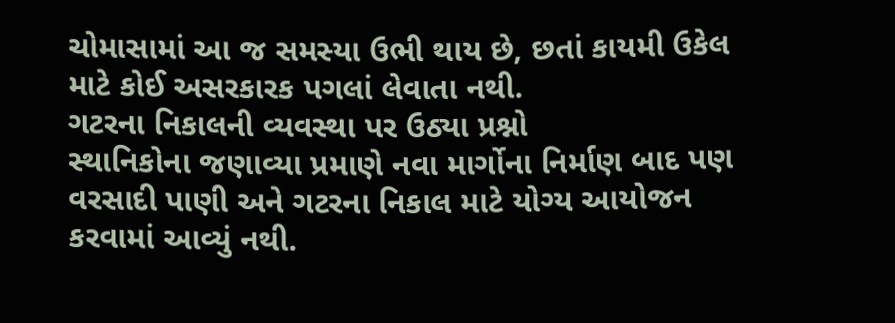ચોમાસામાં આ જ સમસ્યા ઉભી થાય છે, છતાં કાયમી ઉકેલ માટે કોઈ અસરકારક પગલાં લેવાતા નથી.
ગટરના નિકાલની વ્યવસ્થા પર ઉઠ્યા પ્રશ્નો
સ્થાનિકોના જણાવ્યા પ્રમાણે નવા માર્ગોના નિર્માણ બાદ પણ વરસાદી પાણી અને ગટરના નિકાલ માટે યોગ્ય આયોજન કરવામાં આવ્યું નથી.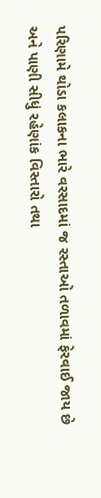પરિણામે થોડા કલાકના ભારે વરસાદમાં જ રસ્તાઓ તળાવમાં ફેરવાઈ જાય છે અને પાણી સીધું રહેણાંક વિસ્તારો તથા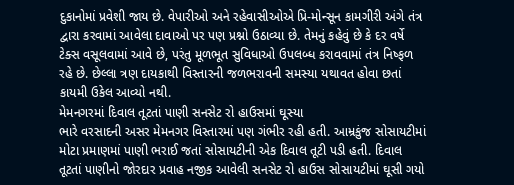દુકાનોમાં પ્રવેશી જાય છે. વેપારીઓ અને રહેવાસીઓએ પ્રિ-મોન્સૂન કામગીરી અંગે તંત્ર દ્વારા કરવામાં આવેલા દાવાઓ પર પણ પ્રશ્નો ઉઠાવ્યા છે. તેમનું કહેવું છે કે દર વર્ષે ટેક્સ વસૂલવામાં આવે છે, પરંતુ મૂળભૂત સુવિધાઓ ઉપલબ્ધ કરાવવામાં તંત્ર નિષ્ફળ રહે છે. છેલ્લા ત્રણ દાયકાથી વિસ્તારની જળભરાવની સમસ્યા યથાવત હોવા છતાં કાયમી ઉકેલ આવ્યો નથી.
મેમનગરમાં દિવાલ તૂટતાં પાણી સનસેટ રો હાઉસમાં ઘૂસ્યા
ભારે વરસાદની અસર મેમનગર વિસ્તારમાં પણ ગંભીર રહી હતી. આમ્રકુંજ સોસાયટીમાં મોટા પ્રમાણમાં પાણી ભરાઈ જતાં સોસાયટીની એક દિવાલ તૂટી પડી હતી. દિવાલ તૂટતાં પાણીનો જોરદાર પ્રવાહ નજીક આવેલી સનસેટ રો હાઉસ સોસાયટીમાં ઘૂસી ગયો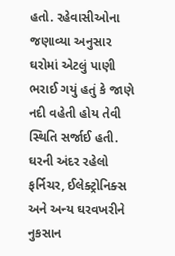હતો. રહેવાસીઓના જણાવ્યા અનુસાર ઘરોમાં એટલું પાણી ભરાઈ ગયું હતું કે જાણે નદી વહેતી હોય તેવી સ્થિતિ સર્જાઈ હતી. ઘરની અંદર રહેલો ફર્નિચર, ઈલેક્ટ્રોનિક્સ અને અન્ય ઘરવખરીને નુકસાન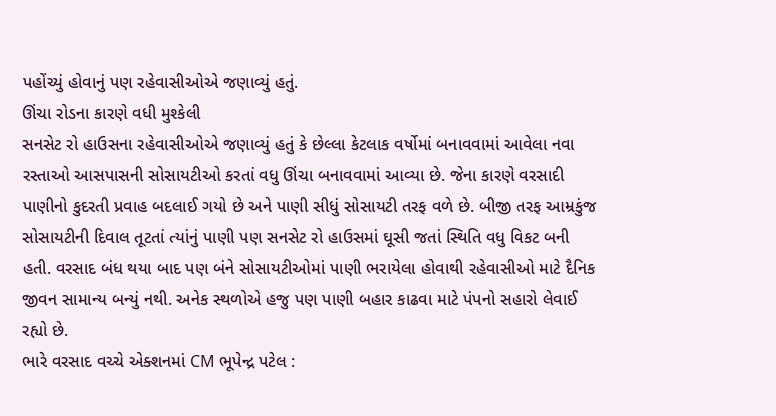પહોંચ્યું હોવાનું પણ રહેવાસીઓએ જણાવ્યું હતું.
ઊંચા રોડના કારણે વધી મુશ્કેલી
સનસેટ રો હાઉસના રહેવાસીઓએ જણાવ્યું હતું કે છેલ્લા કેટલાક વર્ષોમાં બનાવવામાં આવેલા નવા રસ્તાઓ આસપાસની સોસાયટીઓ કરતાં વધુ ઊંચા બનાવવામાં આવ્યા છે. જેના કારણે વરસાદી પાણીનો કુદરતી પ્રવાહ બદલાઈ ગયો છે અને પાણી સીધું સોસાયટી તરફ વળે છે. બીજી તરફ આમ્રકુંજ સોસાયટીની દિવાલ તૂટતાં ત્યાંનું પાણી પણ સનસેટ રો હાઉસમાં ઘૂસી જતાં સ્થિતિ વધુ વિકટ બની હતી. વરસાદ બંધ થયા બાદ પણ બંને સોસાયટીઓમાં પાણી ભરાયેલા હોવાથી રહેવાસીઓ માટે દૈનિક જીવન સામાન્ય બન્યું નથી. અનેક સ્થળોએ હજુ પણ પાણી બહાર કાઢવા માટે પંપનો સહારો લેવાઈ રહ્યો છે.
ભારે વરસાદ વચ્ચે એક્શનમાં CM ભૂપેન્દ્ર પટેલ :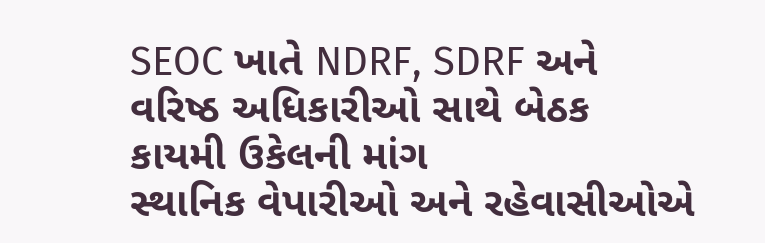SEOC ખાતે NDRF, SDRF અને વરિષ્ઠ અધિકારીઓ સાથે બેઠક
કાયમી ઉકેલની માંગ
સ્થાનિક વેપારીઓ અને રહેવાસીઓએ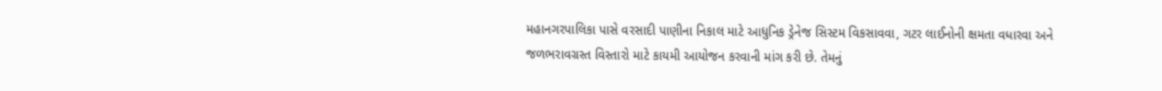મહાનગરપાલિકા પાસે વરસાદી પાણીના નિકાલ માટે આધુનિક ડ્રેનેજ સિસ્ટમ વિકસાવવા, ગટર લાઈનોની ક્ષમતા વધારવા અને જળભરાવગ્રસ્ત વિસ્તારો માટે કાયમી આયોજન કરવાની માંગ કરી છે. તેમનું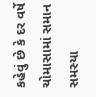કહેવું છે કે દર વર્ષે ચોમાસામાં સમાન સમસ્યા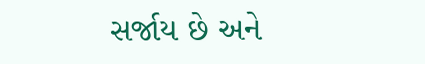સર્જાય છે અને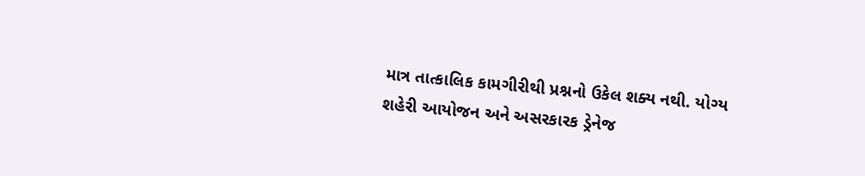માત્ર તાત્કાલિક કામગીરીથી પ્રશ્નનો ઉકેલ શક્ય નથી. યોગ્ય શહેરી આયોજન અને અસરકારક ડ્રેનેજ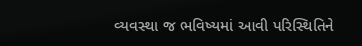વ્યવસ્થા જ ભવિષ્યમાં આવી પરિસ્થિતિને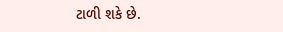ટાળી શકે છે.